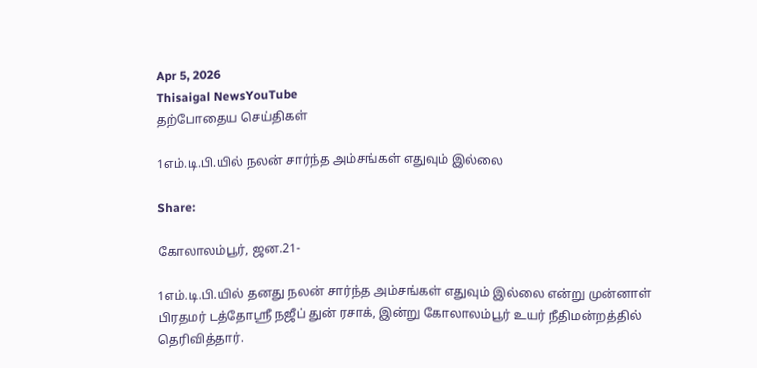Apr 5, 2026
Thisaigal NewsYouTube
தற்போதைய செய்திகள்

1எம்.டி.பி.யில் நலன் சார்ந்த அம்சங்கள் எதுவும் இல்லை

Share:

கோலாலம்பூர், ஜன.21-

1எம்.டி.பி.யில் தனது நலன் சார்ந்த அம்சங்கள் எதுவும் இல்லை என்று முன்னாள் பிரதமர் டத்தோஸ்ரீ நஜீப் துன் ரசாக், இன்று கோலாலம்பூர் உயர் நீதிமன்றத்தில் தெரிவித்தார்.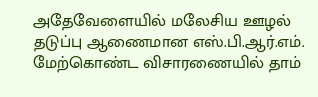அதேவேளையில் மலேசிய ஊழல் தடுப்பு ஆணைமான எஸ்.பி.ஆர்.எம். மேற்கொண்ட விசாரணையில் தாம்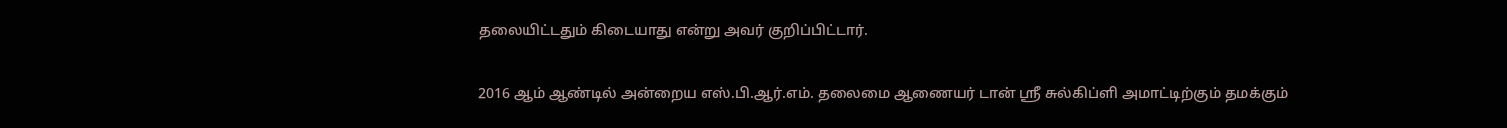தலையிட்டதும் கிடையாது என்று அவர் குறிப்பிட்டார்.

2016 ஆம் ஆண்டில் அன்றைய எஸ்.பி.ஆர்.எம். தலைமை ஆணையர் டான் ஶ்ரீ சுல்கிப்ளி அமாட்டிற்கும் தமக்கும்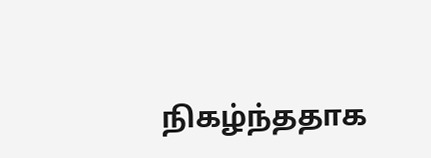நிகழ்ந்ததாக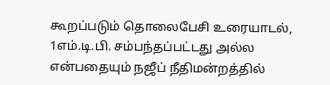கூறப்படும் தொலைபேசி உரையாடல், 1எம்.டி.பி. சம்பந்தப்பட்டது அல்ல என்பதையும் நஜீப் நீதிமன்றத்தில்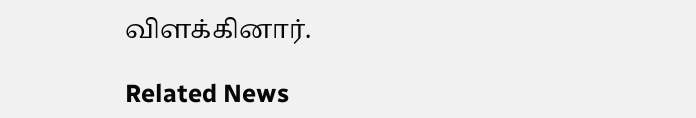விளக்கினார்.

Related News